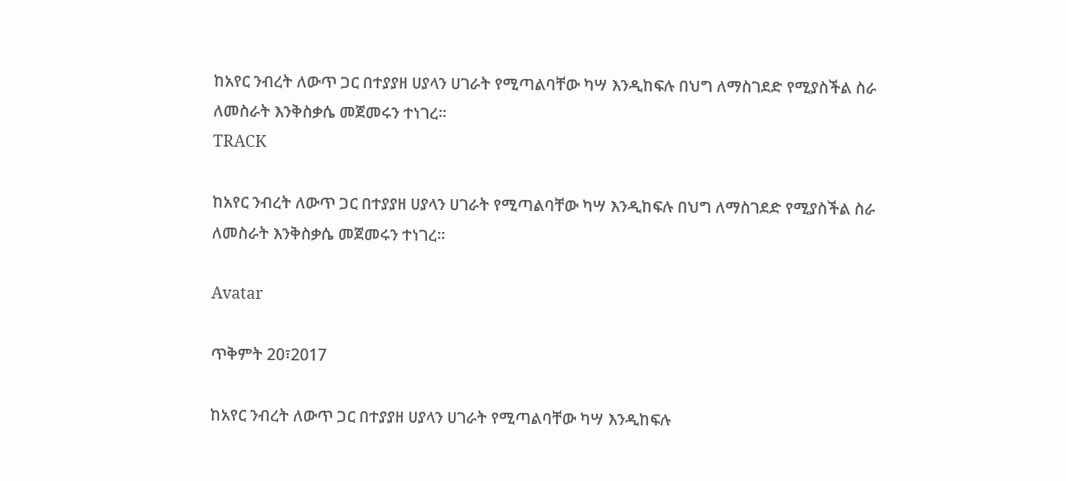ከአየር ንብረት ለውጥ ጋር በተያያዘ ሀያላን ሀገራት የሚጣልባቸው ካሣ እንዲከፍሉ በህግ ለማስገደድ የሚያስችል ስራ ለመስራት እንቅስቃሴ መጀመሩን ተነገረ፡፡
TRACK

ከአየር ንብረት ለውጥ ጋር በተያያዘ ሀያላን ሀገራት የሚጣልባቸው ካሣ እንዲከፍሉ በህግ ለማስገደድ የሚያስችል ስራ ለመስራት እንቅስቃሴ መጀመሩን ተነገረ፡፡

Avatar

ጥቅምት 20፣2017

ከአየር ንብረት ለውጥ ጋር በተያያዘ ሀያላን ሀገራት የሚጣልባቸው ካሣ እንዲከፍሉ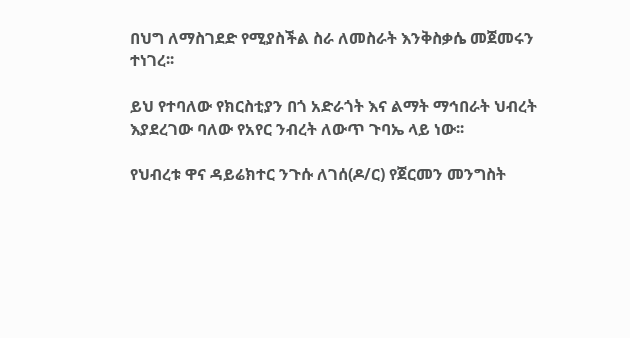በህግ ለማስገደድ የሚያስችል ስራ ለመስራት እንቅስቃሴ መጀመሩን ተነገረ፡፡

ይህ የተባለው የክርስቲያን በጎ አድራጎት እና ልማት ማኅበራት ህብረት እያደረገው ባለው የአየር ንብረት ለውጥ ጉባኤ ላይ ነው፡፡

የህብረቱ ዋና ዳይሬክተር ንጉሱ ለገሰ(ዶ/ር) የጀርመን መንግስት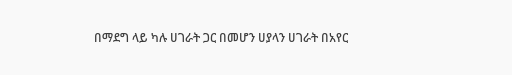በማደግ ላይ ካሉ ሀገራት ጋር በመሆን ሀያላን ሀገራት በአየር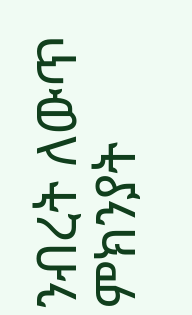ንብረት ለውጥ ምክንያት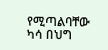የሚጣልባቸው ካሳ በህግ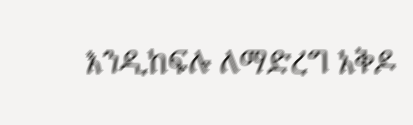እንዲከፍሉ ለማድረግ አቅዶ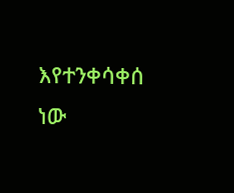እየተንቀሳቀሰ ነው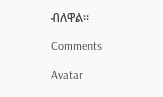ብለዋል፡፡

Comments

Avatar